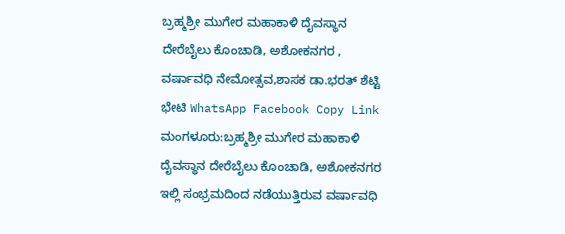ಬ್ರಹ್ಮಶ್ರೀ ಮುಗೇರ ಮಹಾಕಾಳಿ ದೈವಸ್ಥಾನ ದೇರೆಬೈಲು ಕೊಂಚಾಡಿ, ಅಶೋಕನಗರ , ವರ್ಷಾವಧಿ ನೇಮೋತ್ಸವ,ಶಾಸಕ ಡಾ.ಭರತ್ ಶೆಟ್ಟಿ ಭೇಟಿ WhatsApp Facebook Copy Link ಮಂಗಳೂರು:ಬ್ರಹ್ಮಶ್ರೀ ಮುಗೇರ ಮಹಾಕಾಳಿ ದೈವಸ್ಥಾನ ದೇರೆಬೈಲು ಕೊಂಚಾಡಿ, ಅಶೋಕನಗರ ಇಲ್ಲಿ ಸಂಭ್ರಮದಿಂದ ನಡೆಯುತ್ತಿರುವ ವರ್ಷಾವಧಿ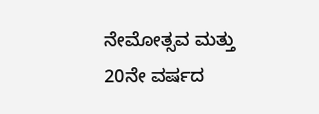ನೇಮೋತ್ಸವ ಮತ್ತು 20ನೇ ವರ್ಷದ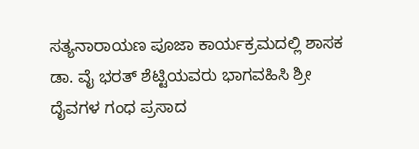ಸತ್ಯನಾರಾಯಣ ಪೂಜಾ ಕಾರ್ಯಕ್ರಮದಲ್ಲಿ ಶಾಸಕ ಡಾ. ವೈ ಭರತ್ ಶೆಟ್ಟಿಯವರು ಭಾಗವಹಿಸಿ ಶ್ರೀ ದೈವಗಳ ಗಂಧ ಪ್ರಸಾದ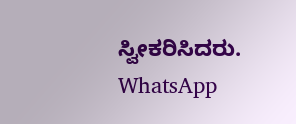ಸ್ವೀಕರಿಸಿದರು. WhatsApp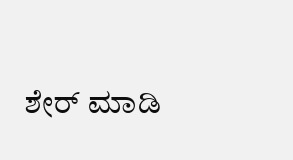ಶೇರ್ ಮಾಡಿ